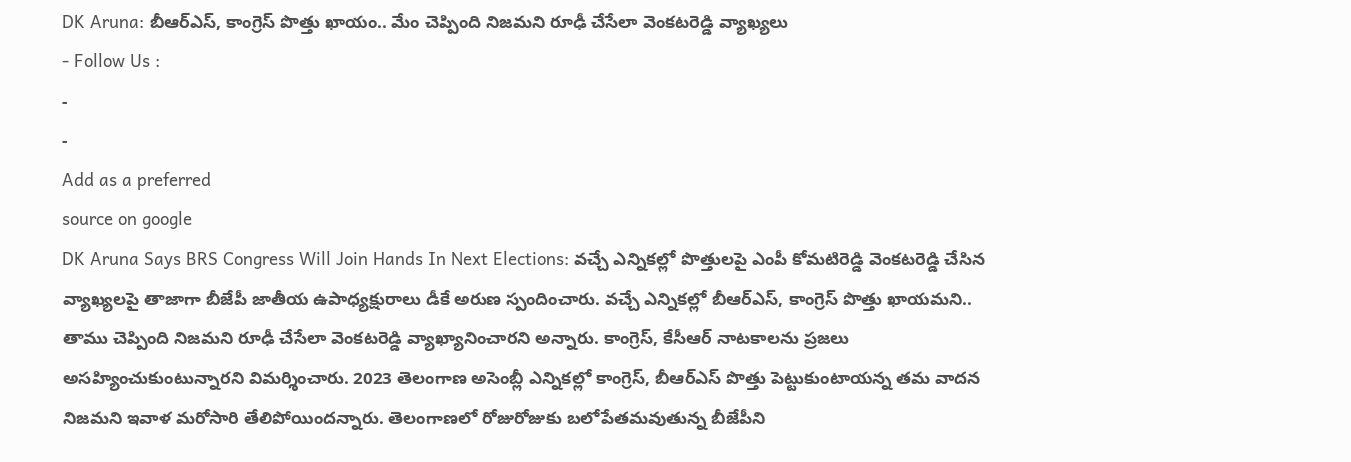DK Aruna: బీఆర్ఎస్, కాంగ్రెస్ పొత్తు ఖాయం.. మేం చెప్పింది నిజమని రూఢీ చేసేలా వెంకటరెడ్డి వ్యాఖ్యలు
- Follow Us :
-
-
Add as a preferred
source on google
DK Aruna Says BRS Congress Will Join Hands In Next Elections: వచ్చే ఎన్నికల్లో పొత్తులపై ఎంపీ కోమటిరెడ్డి వెంకటరెడ్డి చేసిన వ్యాఖ్యలపై తాజాగా బీజేపీ జాతీయ ఉపాధ్యక్షురాలు డీకే అరుణ స్పందించారు. వచ్చే ఎన్నికల్లో బీఆర్ఎస్, కాంగ్రెస్ పొత్తు ఖాయమని.. తాము చెప్పింది నిజమని రూఢీ చేసేలా వెంకటరెడ్డి వ్యాఖ్యానించారని అన్నారు. కాంగ్రెస్, కేసీఆర్ నాటకాలను ప్రజలు అసహ్యించుకుంటున్నారని విమర్శించారు. 2023 తెలంగాణ అసెంబ్లీ ఎన్నికల్లో కాంగ్రెస్, బీఆర్ఎస్ పొత్తు పెట్టుకుంటాయన్న తమ వాదన నిజమని ఇవాళ మరోసారి తేలిపోయిందన్నారు. తెలంగాణలో రోజురోజుకు బలోపేతమవుతున్న బీజేపీని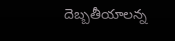దెబ్బతీయాలన్న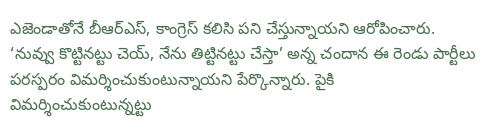ఎజెండాతోనే బీఆర్ఎస్, కాంగ్రెస్ కలిసి పని చేస్తున్నాయని ఆరోపించారు. ‘నువ్వు కొట్టినట్టు చెయ్, నేను తిట్టినట్టు చేస్తా’ అన్న చందాన ఈ రెండు పార్టీలు పరస్పరం విమర్శించుకుంటున్నాయని పేర్కొన్నారు. పైకి విమర్శించుకుంటున్నట్టు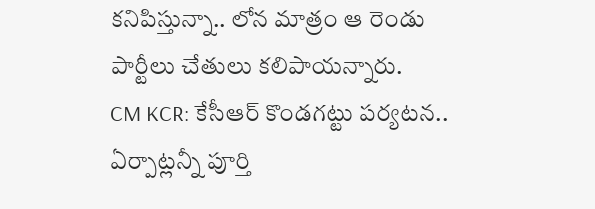కనిపిస్తున్నా.. లోన మాత్రం ఆ రెండు పార్టీలు చేతులు కలిపాయన్నారు.
CM KCR: కేసీఆర్ కొండగట్టు పర్యటన.. ఏర్పాట్లన్నీ పూర్తి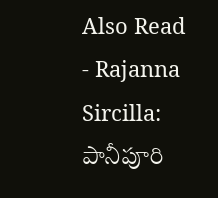Also Read
- Rajanna Sircilla: పానీపూరి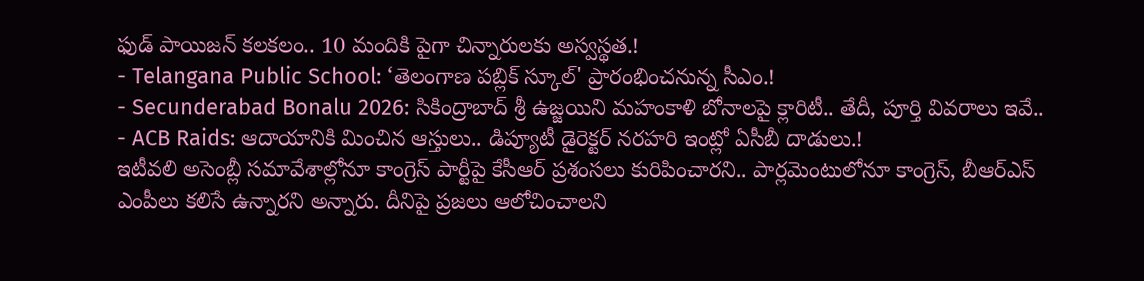ఫుడ్ పాయిజన్ కలకలం.. 10 మందికి పైగా చిన్నారులకు అస్వస్థత.!
- Telangana Public School: ‘తెలంగాణ పబ్లిక్ స్కూల్' ప్రారంభించనున్న సీఎం.!
- Secunderabad Bonalu 2026: సికింద్రాబాద్ శ్రీ ఉజ్జయిని మహంకాళి బోనాలపై క్లారిటీ.. తేదీ, పూర్తి వివరాలు ఇవే..
- ACB Raids: ఆదాయానికి మించిన ఆస్తులు.. డిప్యూటీ డైరెక్టర్ నరహరి ఇంట్లో ఏసీబీ దాడులు.!
ఇటీవలి అసెంబ్లీ సమావేశాల్లోనూ కాంగ్రెస్ పార్టీపై కేసీఆర్ ప్రశంసలు కురిపించారని.. పార్లమెంటులోనూ కాంగ్రెస్, బీఆర్ఎస్ ఎంపీలు కలిసే ఉన్నారని అన్నారు. దీనిపై ప్రజలు ఆలోచించాలని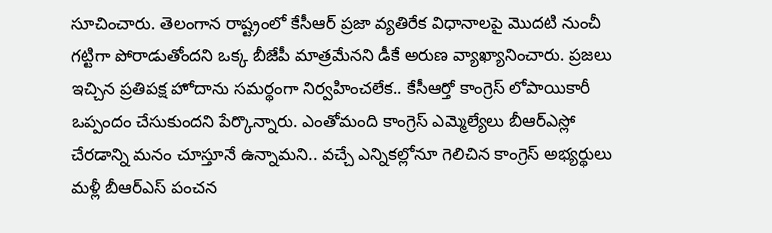సూచించారు. తెలంగాన రాష్ట్రంలో కేసీఆర్ ప్రజా వ్యతిరేక విధానాలపై మొదటి నుంచీ గట్టిగా పోరాడుతోందని ఒక్క బీజేపీ మాత్రమేనని డీకే అరుణ వ్యాఖ్యానించారు. ప్రజలు ఇచ్చిన ప్రతిపక్ష హోదాను సమర్థంగా నిర్వహించలేక.. కేసీఆర్తో కాంగ్రెస్ లోపాయికారీ ఒప్పందం చేసుకుందని పేర్కొన్నారు. ఎంతోమంది కాంగ్రెస్ ఎమ్మెల్యేలు బీఆర్ఎస్లో చేరడాన్ని మనం చూస్తూనే ఉన్నామని.. వచ్చే ఎన్నికల్లోనూ గెలిచిన కాంగ్రెస్ అభ్యర్థులు మళ్లీ బీఆర్ఎస్ పంచన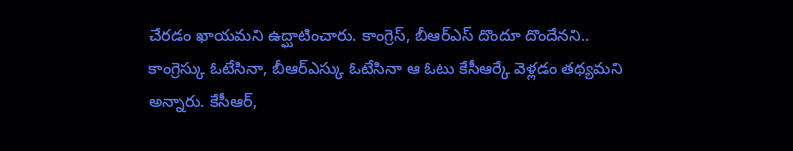చేరడం ఖాయమని ఉద్ఘాటించారు. కాంగ్రెస్, బీఆర్ఎస్ దొందూ దొందేనని.. కాంగ్రెస్కు ఓటేసినా, బీఆర్ఎస్కు ఓటేసినా ఆ ఓటు కేసీఆర్కే వెళ్లడం తథ్యమని అన్నారు. కేసీఆర్,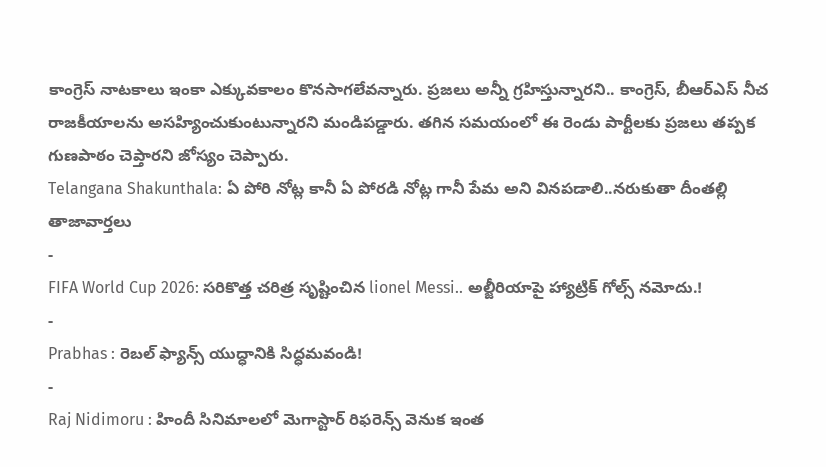కాంగ్రెస్ నాటకాలు ఇంకా ఎక్కువకాలం కొనసాగలేవన్నారు. ప్రజలు అన్నీ గ్రహిస్తున్నారని.. కాంగ్రెస్, బీఆర్ఎస్ నీచ రాజకీయాలను అసహ్యించుకుంటున్నారని మండిపడ్డారు. తగిన సమయంలో ఈ రెండు పార్టీలకు ప్రజలు తప్పక గుణపాఠం చెప్తారని జోస్యం చెప్పారు.
Telangana Shakunthala: ఏ పోరి నోట్ల కానీ ఏ పోరడి నోట్ల గానీ పేమ అని వినపడాలి..నరుకుతా దీంతల్లి
తాజావార్తలు
-
FIFA World Cup 2026: సరికొత్త చరిత్ర సృష్టించిన lionel Messi.. అల్జీరియాపై హ్యాట్రిక్ గోల్స్ నమోదు.!
-
Prabhas : రెబల్ ఫ్యాన్స్ యుద్ధానికి సిద్ధమవండి!
-
Raj Nidimoru : హిందీ సినిమాలలో మెగాస్టార్ రిఫరెన్స్ వెనుక ఇంత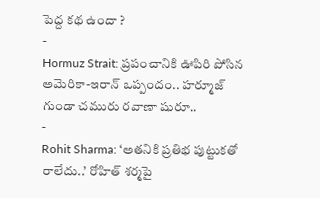పెద్ద కథ ఉందా ?
-
Hormuz Strait: ప్రపంచానికి ఊపిరి పోసిన అమెరికా-ఇరాన్ ఒప్పందం.. హర్మూజ్ గుండా చమురు రవాణా షురూ..
-
Rohit Sharma: ‘అతనికి ప్రతిభ పుట్టుకతో రాలేదు..’ రోహిత్ శర్మపై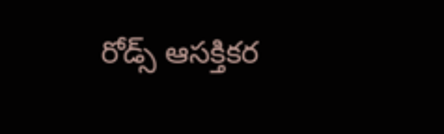రోడ్స్ ఆసక్తికర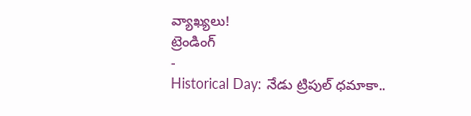వ్యాఖ్యలు!
ట్రెండింగ్
-
Historical Day: నేడు ట్రిపుల్ ధమాకా..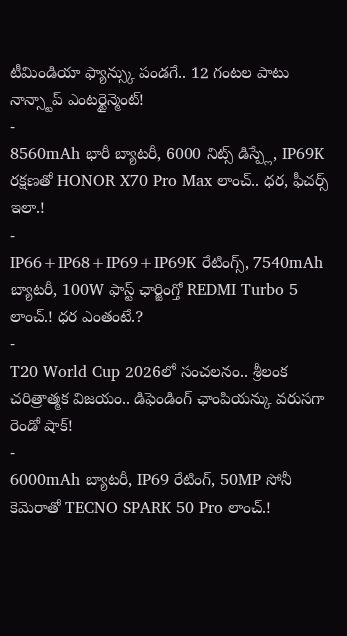టీమిండియా ఫ్యాన్స్కు పండగే.. 12 గంటల పాటు నాన్స్టాప్ ఎంటర్టైన్మెంట్!
-
8560mAh భారీ బ్యాటరీ, 6000 నిట్స్ డిస్ప్లే, IP69K రక్షణతో HONOR X70 Pro Max లాంచ్.. ధర, ఫీచర్స్ ఇలా.!
-
IP66+IP68+IP69+IP69K రేటింగ్స్, 7540mAh బ్యాటరీ, 100W ఫాస్ట్ ఛార్జింగ్తో REDMI Turbo 5 లాంచ్.! ధర ఎంతంటే.?
-
T20 World Cup 2026లో సంచలనం.. శ్రీలంక చరిత్రాత్మక విజయం.. డిఫెండింగ్ ఛాంపియన్కు వరుసగా రెండో షాక్!
-
6000mAh బ్యాటరీ, IP69 రేటింగ్, 50MP సోనీ కెమెరాతో TECNO SPARK 50 Pro లాంచ్.!